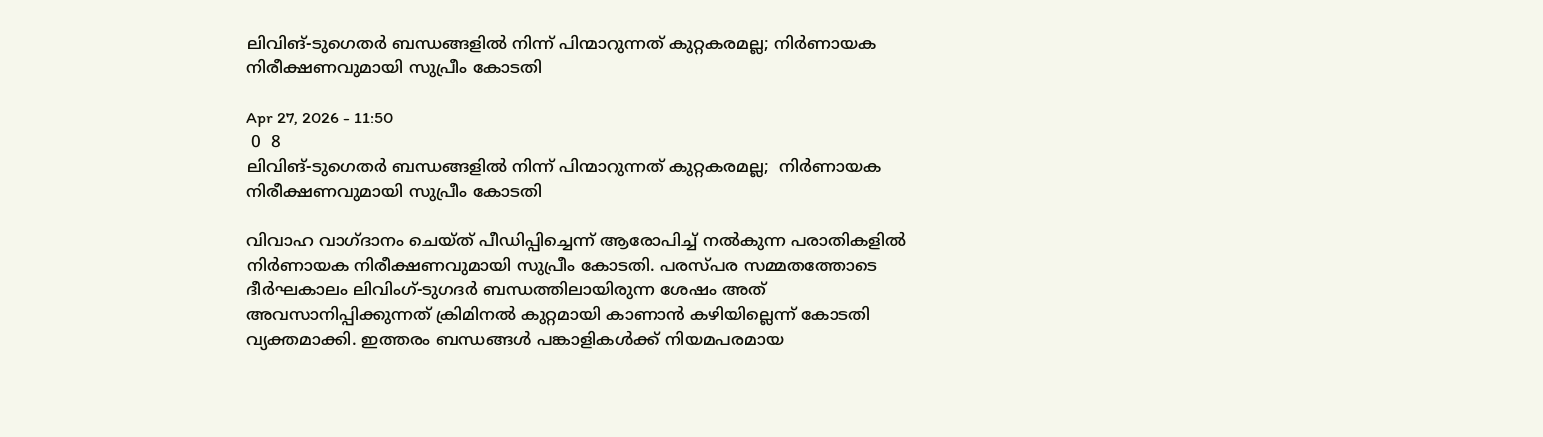ലിവിങ്-ടുഗെതര്‍ ബന്ധങ്ങളില്‍ നിന്ന് പിന്മാറുന്നത് കുറ്റകരമല്ല; നിർണായക നിരീക്ഷണവുമായി സുപ്രീം കോടതി

Apr 27, 2026 - 11:50
 0  8
ലിവിങ്-ടുഗെതര്‍ ബന്ധങ്ങളില്‍ നിന്ന് പിന്മാറുന്നത് കുറ്റകരമല്ല;  നിർണായക നിരീക്ഷണവുമായി സുപ്രീം കോടതി

വിവാഹ വാഗ്ദാനം ചെയ്ത് പീഡിപ്പിച്ചെന്ന് ആരോപിച്ച് നൽകുന്ന പരാതികളിൽ നിർണായക നിരീക്ഷണവുമായി സുപ്രീം കോടതി. പരസ്പര സമ്മതത്തോടെ ദീർഘകാലം ലിവിംഗ്-ടുഗദർ ബന്ധത്തിലായിരുന്ന ശേഷം അത് അവസാനിപ്പിക്കുന്നത് ക്രിമിനൽ കുറ്റമായി കാണാൻ കഴിയില്ലെന്ന് കോടതി വ്യക്തമാക്കി. ഇത്തരം ബന്ധങ്ങൾ പങ്കാളികൾക്ക് നിയമപരമായ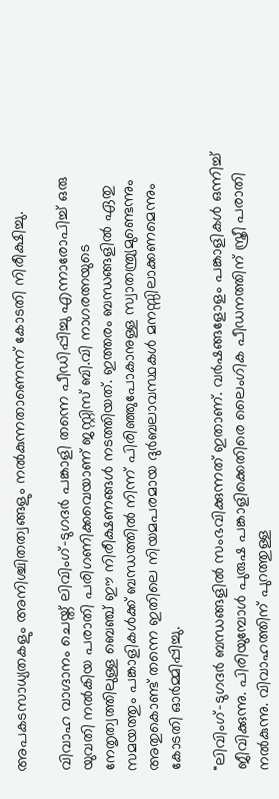അപകടസാധ്യതകളും അനിശ്ചിതത്വങ്ങളും നൽകുന്നതാണെന്ന് കോടതി നിരീക്ഷിച്ചു.

വിവാഹ വാഗ്ദാനം ചെയ്ത് ലിവിംഗ്-ടുഗദർ പങ്കാളി തന്നെ പീഡിപ്പിച്ചു എന്നാരോപിച്ച് ഒരു യുവതി നൽകിയ പരാതി പരിഗണിക്കവെയാണ് ജസ്റ്റിസ് ബി.വി നാഗരത്നയുടെ നേതൃത്വത്തിലുള്ള ബെഞ്ച് ഈ നിരീക്ഷണങ്ങൾ നടത്തിയത്. ഇത്തരം ബന്ധങ്ങളിൽ ഏതു സമയത്തും പങ്കാളികൾക്ക് ബന്ധത്തിൽ നിന്ന് പിരിഞ്ഞുപോകാനുള്ള സ്വാതന്ത്ര്യമുണ്ടെന്നും അതുകൊണ്ട് തന്നെ ഇതിലെ നിയമപരമായ ദുർബലാവസ്ഥകൾ മനസ്സിലാക്കണമെന്നും കോടതി ഓർമ്മിപ്പിച്ചു.

"ലിവിംഗ്-ടുഗദർ ബന്ധങ്ങളിൽ സംഭവിക്കുന്നത് ഇതാണ്. വർഷങ്ങളോളം പങ്കാളികൾ ഒന്നിച്ച് ജീവിക്കുന്നു. പിരിയുമ്പോൾ പുരുഷ പങ്കാളിക്കെതിരെ ലൈംഗിക പീഡനത്തിന് സ്ത്രീ പരാതി നൽകുന്നു. വിവാഹത്തിന് പുറത്തുള്ള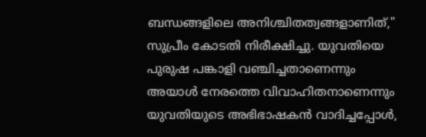ബന്ധങ്ങളിലെ അനിശ്ചിതത്വങ്ങളാണിത്," സുപ്രീം കോടതി നിരീക്ഷിച്ചു. യുവതിയെ പുരുഷ പങ്കാളി വഞ്ചിച്ചതാണെന്നും അയാൾ നേരത്തെ വിവാഹിതനാണെന്നും യുവതിയുടെ അഭിഭാഷകൻ വാദിച്ചപ്പോൾ,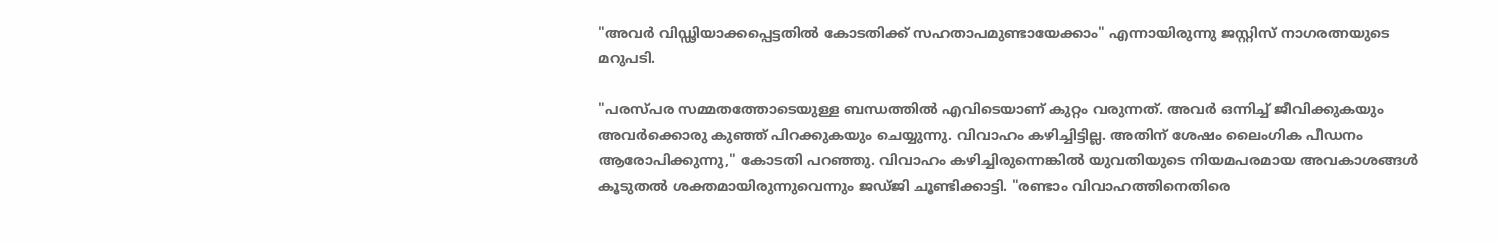"അവർ വിഡ്ഢിയാക്കപ്പെട്ടതിൽ കോടതിക്ക് സഹതാപമുണ്ടായേക്കാം" എന്നായിരുന്നു ജസ്റ്റിസ് നാഗരത്നയുടെ മറുപടി.

"പരസ്പര സമ്മതത്തോടെയുള്ള ബന്ധത്തിൽ എവിടെയാണ് കുറ്റം വരുന്നത്. അവർ ഒന്നിച്ച് ജീവിക്കുകയും അവർക്കൊരു കുഞ്ഞ് പിറക്കുകയും ചെയ്യുന്നു. വിവാഹം കഴിച്ചിട്ടില്ല. അതിന് ശേഷം ലൈംഗിക പീഡനം ആരോപിക്കുന്നു," കോടതി പറഞ്ഞു. വിവാഹം കഴിച്ചിരുന്നെങ്കിൽ യുവതിയുടെ നിയമപരമായ അവകാശങ്ങൾ കൂടുതൽ ശക്തമായിരുന്നുവെന്നും ജഡ്ജി ചൂണ്ടിക്കാട്ടി. "രണ്ടാം വിവാഹത്തിനെതിരെ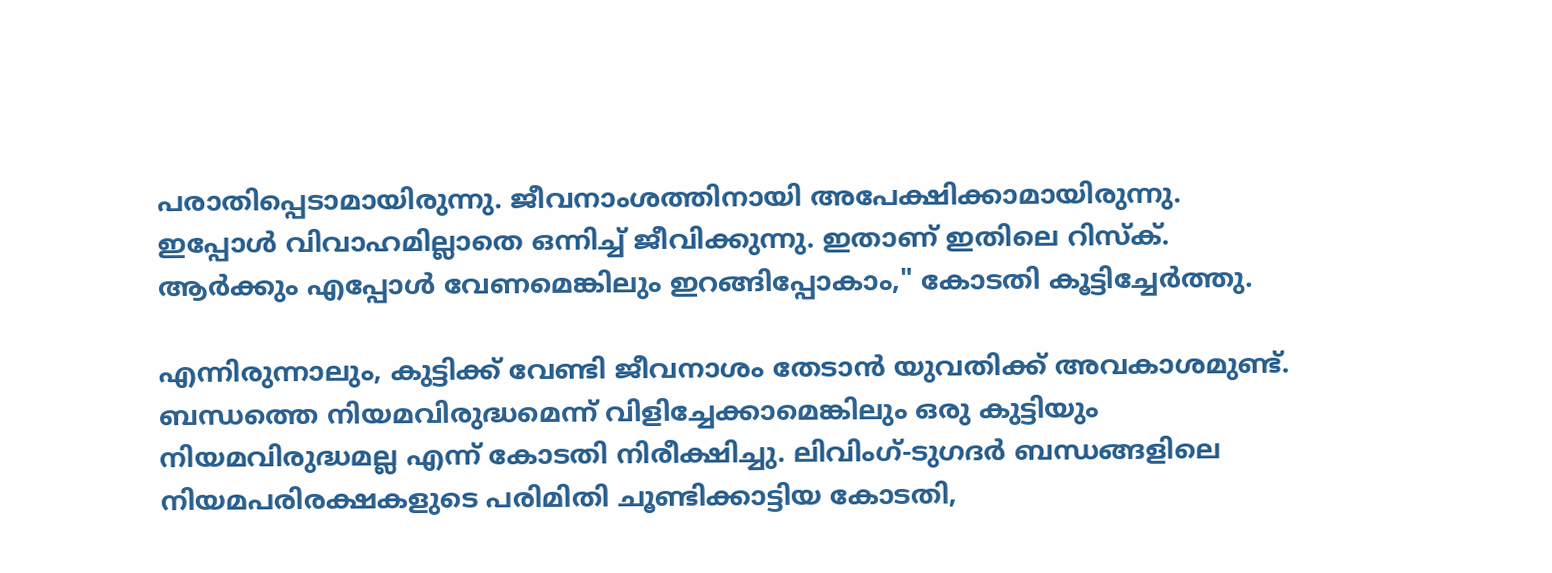പരാതിപ്പെടാമായിരുന്നു. ജീവനാംശത്തിനായി അപേക്ഷിക്കാമായിരുന്നു. ഇപ്പോൾ വിവാഹമില്ലാതെ ഒന്നിച്ച് ജീവിക്കുന്നു. ഇതാണ് ഇതിലെ റിസ്ക്. ആർക്കും എപ്പോൾ വേണമെങ്കിലും ഇറങ്ങിപ്പോകാം," കോടതി കൂട്ടിച്ചേർത്തു.

എന്നിരുന്നാലും, കുട്ടിക്ക് വേണ്ടി ജീവനാശം തേടാൻ യുവതിക്ക് അവകാശമുണ്ട്. ബന്ധത്തെ നിയമവിരുദ്ധമെന്ന് വിളിച്ചേക്കാമെങ്കിലും ഒരു കുട്ടിയും നിയമവിരുദ്ധമല്ല എന്ന് കോടതി നിരീക്ഷിച്ചു. ലിവിംഗ്-ടുഗദർ ബന്ധങ്ങളിലെ നിയമപരിരക്ഷകളുടെ പരിമിതി ചൂണ്ടിക്കാട്ടിയ കോടതി,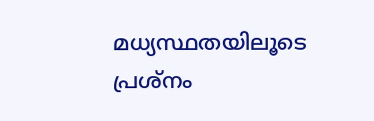മധ്യസ്ഥതയിലൂടെ പ്രശ്നം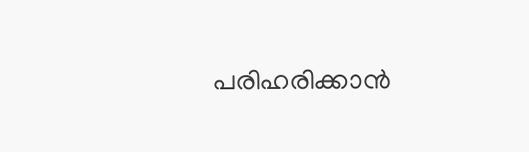പരിഹരിക്കാൻ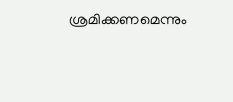ശ്രമിക്കണമെന്നും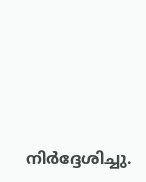നിർദ്ദേശിച്ചു.